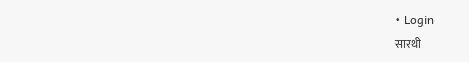• Login
सारथी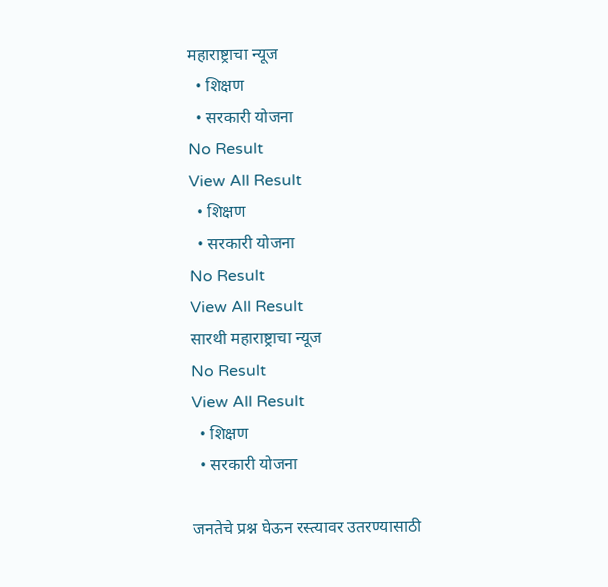महाराष्ट्राचा न्यूज
  • शिक्षण
  • सरकारी योजना
No Result
View All Result
  • शिक्षण
  • सरकारी योजना
No Result
View All Result
सारथी महाराष्ट्राचा न्यूज
No Result
View All Result
  • शिक्षण
  • सरकारी योजना

जनतेचे प्रश्न घेऊन रस्त्यावर उतरण्यासाठी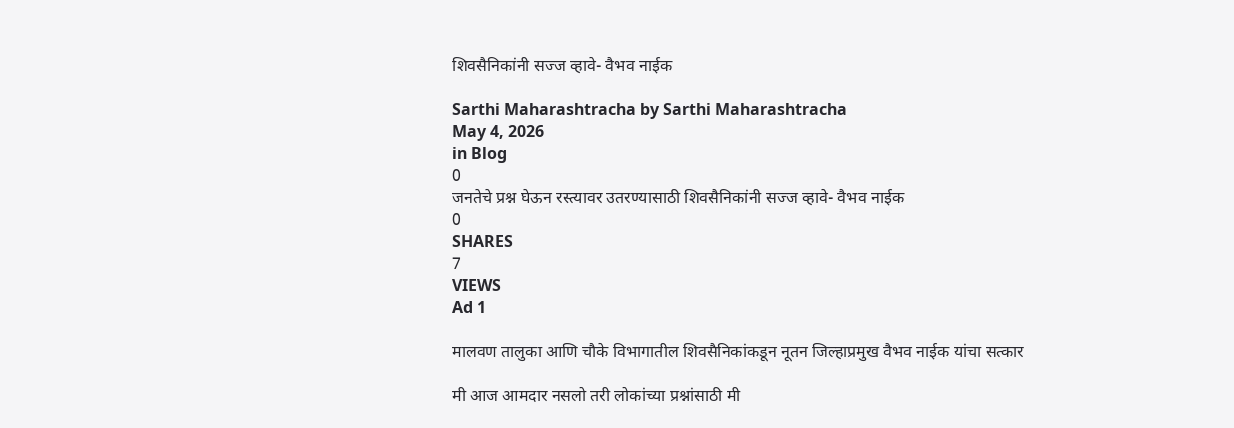शिवसैनिकांनी सज्ज व्हावे- वैभव नाईक

Sarthi Maharashtracha by Sarthi Maharashtracha
May 4, 2026
in Blog
0
जनतेचे प्रश्न घेऊन रस्त्यावर उतरण्यासाठी शिवसैनिकांनी सज्ज व्हावे- वैभव नाईक
0
SHARES
7
VIEWS
Ad 1

मालवण तालुका आणि चौके विभागातील शिवसैनिकांकडून नूतन जिल्हाप्रमुख वैभव नाईक यांचा सत्कार

मी आज आमदार नसलो तरी लोकांच्या प्रश्नांसाठी मी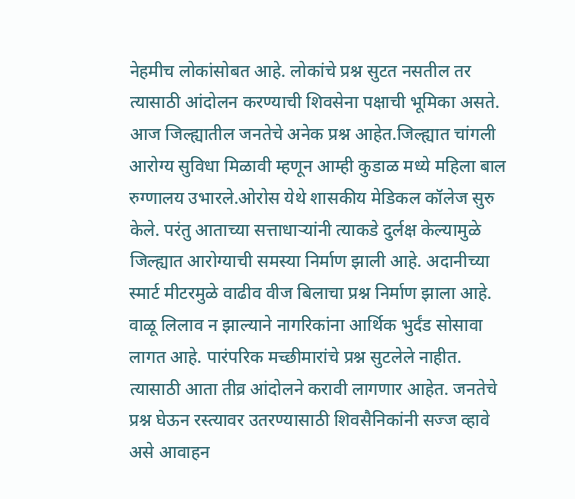नेहमीच लोकांसोबत आहे. लोकांचे प्रश्न सुटत नसतील तर त्यासाठी आंदोलन करण्याची शिवसेना पक्षाची भूमिका असते. आज जिल्ह्यातील जनतेचे अनेक प्रश्न आहेत.जिल्ह्यात चांगली आरोग्य सुविधा मिळावी म्हणून आम्ही कुडाळ मध्ये महिला बाल रुग्णालय उभारले.ओरोस येथे शासकीय मेडिकल कॉलेज सुरु केले. परंतु आताच्या सत्ताधाऱ्यांनी त्याकडे दुर्लक्ष केल्यामुळे जिल्ह्यात आरोग्याची समस्या निर्माण झाली आहे. अदानीच्या स्मार्ट मीटरमुळे वाढीव वीज बिलाचा प्रश्न निर्माण झाला आहे. वाळू लिलाव न झाल्याने नागरिकांना आर्थिक भुर्दंड सोसावा लागत आहे. पारंपरिक मच्छीमारांचे प्रश्न सुटलेले नाहीत. त्यासाठी आता तीव्र आंदोलने करावी लागणार आहेत. जनतेचे प्रश्न घेऊन रस्त्यावर उतरण्यासाठी शिवसैनिकांनी सज्ज व्हावे असे आवाहन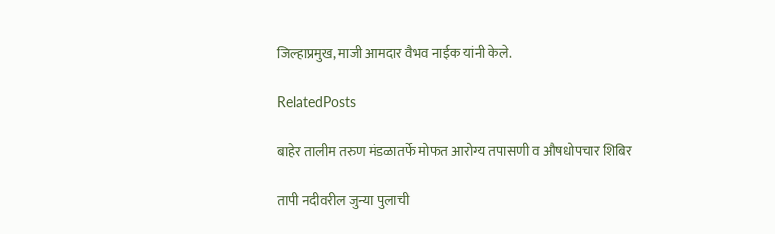जिल्हाप्रमुख, माजी आमदार वैभव नाईक यांनी केले.

RelatedPosts

बाहेर तालीम तरुण मंडळातर्फे मोफत आरोग्य तपासणी व औषधोपचार शिबिर

तापी नदीवरील जुन्या पुलाची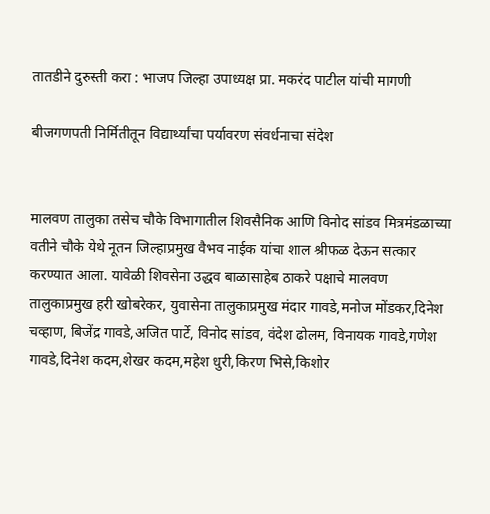तातडीने दुरुस्ती करा : भाजप जिल्हा उपाध्यक्ष प्रा. मकरंद पाटील यांची मागणी

बीजगणपती निर्मितीतून विद्यार्थ्यांचा पर्यावरण संवर्धनाचा संदेश


मालवण तालुका तसेच चौके विभागातील शिवसैनिक आणि विनोद सांडव मित्रमंडळाच्या वतीने चौके येथे नूतन जिल्हाप्रमुख वैभव नाईक यांचा शाल श्रीफळ देऊन सत्कार करण्यात आला. यावेळी शिवसेना उद्धव बाळासाहेब ठाकरे पक्षाचे मालवण तालुकाप्रमुख हरी खोबरेकर, युवासेना तालुकाप्रमुख मंदार गावडे,मनोज मोंडकर,दिनेश चव्हाण, बिजेंद्र गावडे,अजित पार्टे, विनोद सांडव, वंदेश ढोलम, विनायक गावडे,गणेश गावडे,दिनेश कदम,शेखर कदम,महेश धुरी,किरण भिसे,किशोर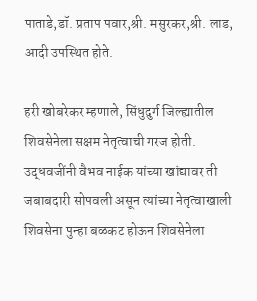पाताडे,डॉ. प्रताप पवार,श्री. मसुरकर,श्री. लाड, आदी उपस्थित होते.

हरी खोबरेकर म्हणाले, सिंधुदुर्ग जिल्ह्यातील शिवसेनेला सक्षम नेतृत्वाची गरज होती. उद्धवजींनी वैभव नाईक यांच्या खांद्यावर ती जबाबदारी सोपवली असून त्यांच्या नेतृत्वाखाली शिवसेना पुन्हा बळकट होऊन शिवसेनेला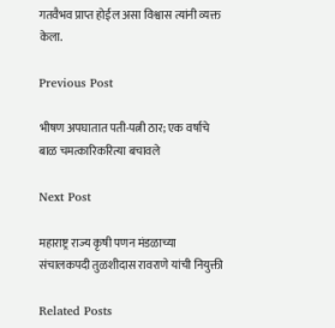गतवैभव प्राप्त होईल असा विश्वास त्यांनी व्यक्त केला.

Previous Post

भीषण अपघातात पती-पत्नी ठार; एक वर्षाचे बाळ चमत्कारिकरित्या बचावले

Next Post

महाराष्ट्र राज्य कृषी पणन मंडळाच्या संचालकपदी तुळशीदास रावराणे यांची नियुक्ती

Related Posts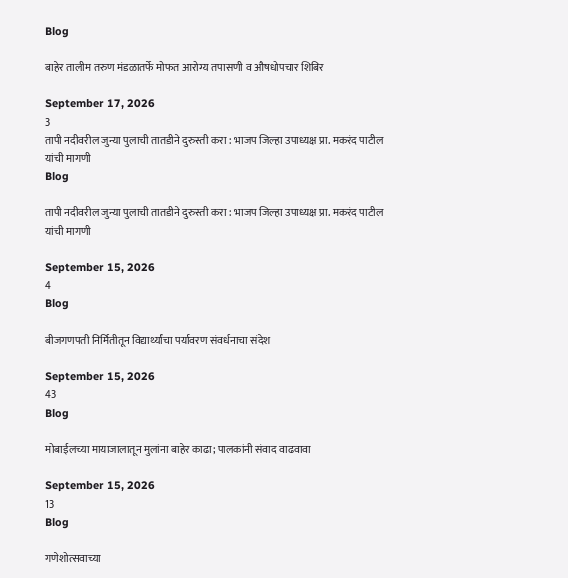Blog

बाहेर तालीम तरुण मंडळातर्फे मोफत आरोग्य तपासणी व औषधोपचार शिबिर

September 17, 2026
3
तापी नदीवरील जुन्या पुलाची तातडीने दुरुस्ती करा : भाजप जिल्हा उपाध्यक्ष प्रा. मकरंद पाटील यांची मागणी
Blog

तापी नदीवरील जुन्या पुलाची तातडीने दुरुस्ती करा : भाजप जिल्हा उपाध्यक्ष प्रा. मकरंद पाटील यांची मागणी

September 15, 2026
4
Blog

बीजगणपती निर्मितीतून विद्यार्थ्यांचा पर्यावरण संवर्धनाचा संदेश

September 15, 2026
43
Blog

मोबाईलच्या मायाजालातून मुलांना बाहेर काढा; पालकांनी संवाद वाढवावा

September 15, 2026
13
Blog

गणेशोत्सवाच्या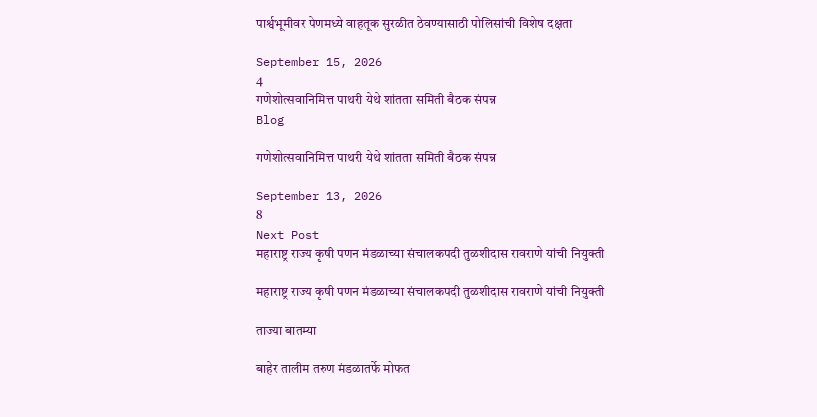पार्श्वभूमीवर पेणमध्ये वाहतूक सुरळीत ठेवण्यासाठी पोलिसांची विशेष दक्षता

September 15, 2026
4
गणेशोत्सवानिमित्त पाथरी येथे शांतता समिती बैठक संपन्न
Blog

गणेशोत्सवानिमित्त पाथरी येथे शांतता समिती बैठक संपन्न

September 13, 2026
8
Next Post
महाराष्ट्र राज्य कृषी पणन मंडळाच्या संचालकपदी तुळशीदास रावराणे यांची नियुक्ती

महाराष्ट्र राज्य कृषी पणन मंडळाच्या संचालकपदी तुळशीदास रावराणे यांची नियुक्ती

ताज्या बातम्या

बाहेर तालीम तरुण मंडळातर्फे मोफत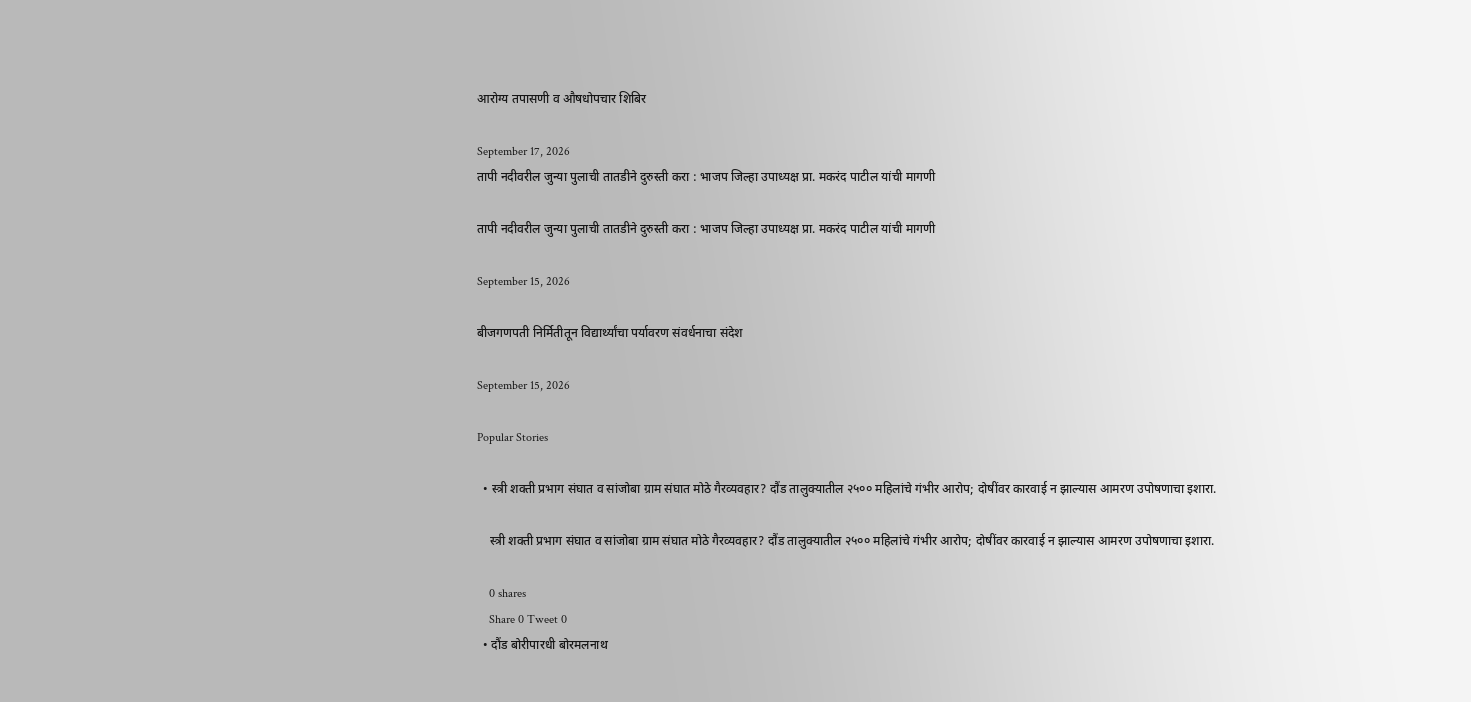आरोग्य तपासणी व औषधोपचार शिबिर

September 17, 2026
तापी नदीवरील जुन्या पुलाची तातडीने दुरुस्ती करा : भाजप जिल्हा उपाध्यक्ष प्रा. मकरंद पाटील यांची मागणी

तापी नदीवरील जुन्या पुलाची तातडीने दुरुस्ती करा : भाजप जिल्हा उपाध्यक्ष प्रा. मकरंद पाटील यांची मागणी

September 15, 2026

बीजगणपती निर्मितीतून विद्यार्थ्यांचा पर्यावरण संवर्धनाचा संदेश

September 15, 2026

Popular Stories

  • स्त्री शक्ती प्रभाग संघात व सांजोबा ग्राम संघात मोठे गैरव्यवहार? दौंड तालुक्यातील २५०० महिलांचे गंभीर आरोप; दोषींवर कारवाई न झाल्यास आमरण उपोषणाचा इशारा.

    स्त्री शक्ती प्रभाग संघात व सांजोबा ग्राम संघात मोठे गैरव्यवहार? दौंड तालुक्यातील २५०० महिलांचे गंभीर आरोप; दोषींवर कारवाई न झाल्यास आमरण उपोषणाचा इशारा.

    0 shares
    Share 0 Tweet 0
  • दौंड बोरीपारधी बोरमलनाथ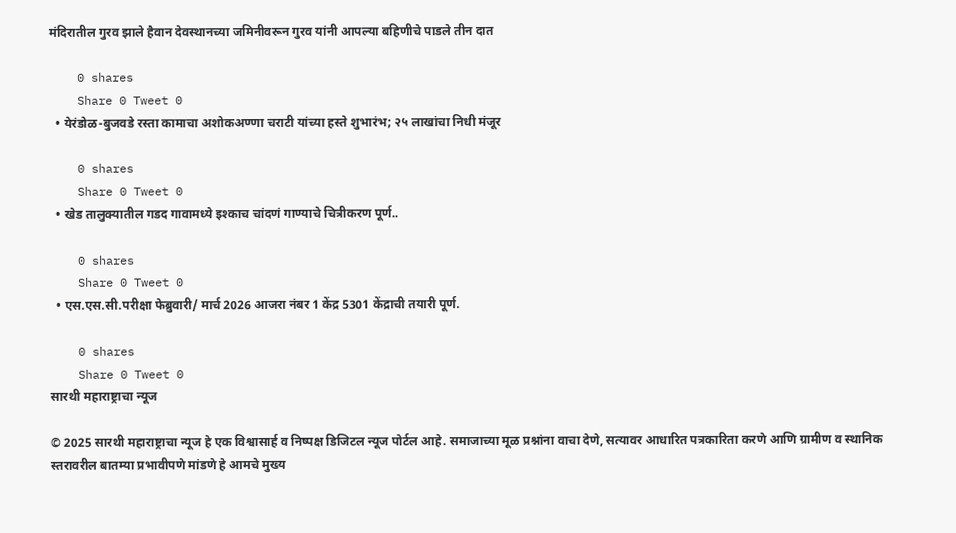मंदिरातील गुरव झाले हैवान देवस्थानच्या जमिनीवरून गुरव यांनी आपल्या बहिणीचे पाडले तीन दात

    0 shares
    Share 0 Tweet 0
  • येरंडोळ-बुजवडे रस्ता कामाचा अशोकअण्णा चराटी यांच्या हस्ते शुभारंभ; २५ लाखांचा निधी मंजूर

    0 shares
    Share 0 Tweet 0
  • खेड तालुक्यातील गडद गावामध्ये इश्काच चांदणं गाण्याचे चित्रीकरण पूर्ण..

    0 shares
    Share 0 Tweet 0
  • एस.एस.सी.परीक्षा फेब्रुवारी/ मार्च 2026 आजरा नंबर 1 केंद्र 5301 केंद्राची तयारी पूर्ण.

    0 shares
    Share 0 Tweet 0
सारथी महाराष्ट्राचा न्यूज

© 2025 सारथी महाराष्ट्राचा न्यूज हे एक विश्वासार्ह व निष्पक्ष डिजिटल न्यूज पोर्टल आहे. समाजाच्या मूळ प्रश्नांना वाचा देणे, सत्यावर आधारित पत्रकारिता करणे आणि ग्रामीण व स्थानिक स्तरावरील बातम्या प्रभावीपणे मांडणे हे आमचे मुख्य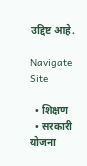उद्दिष्ट आहे.

Navigate Site

  • शिक्षण
  • सरकारी योजना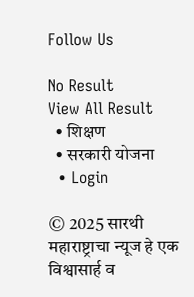Follow Us

No Result
View All Result
  • शिक्षण
  • सरकारी योजना
  • Login

© 2025 सारथी महाराष्ट्राचा न्यूज हे एक विश्वासार्ह व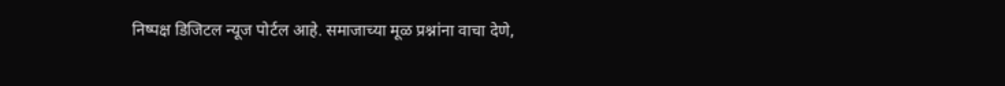निष्पक्ष डिजिटल न्यूज पोर्टल आहे. समाजाच्या मूळ प्रश्नांना वाचा देणे,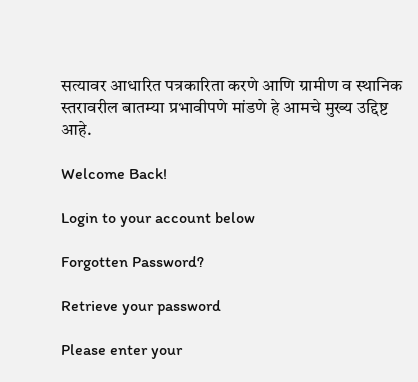सत्यावर आधारित पत्रकारिता करणे आणि ग्रामीण व स्थानिक स्तरावरील बातम्या प्रभावीपणे मांडणे हे आमचे मुख्य उद्दिष्ट आहे.

Welcome Back!

Login to your account below

Forgotten Password?

Retrieve your password

Please enter your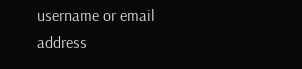username or email address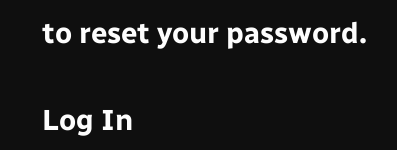to reset your password.

Log In